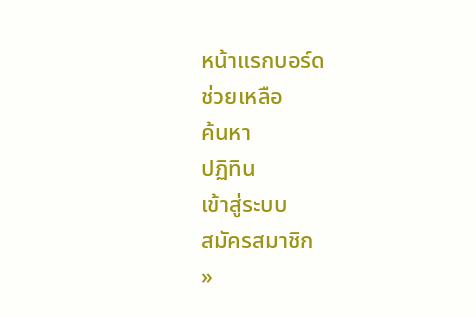หน้าแรกบอร์ด
ช่วยเหลือ
ค้นหา
ปฏิทิน
เข้าสู่ระบบ
สมัครสมาชิก
»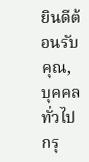ยินดีต้อนรับคุณ,
บุคคลทั่วไป
กรุ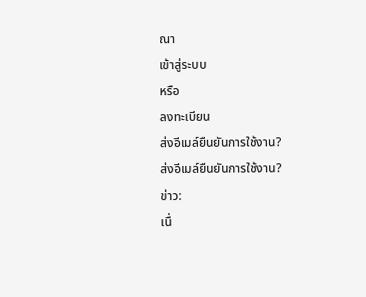ณา
เข้าสู่ระบบ
หรือ
ลงทะเบียน
ส่งอีเมล์ยืนยันการใช้งาน?
ส่งอีเมล์ยืนยันการใช้งาน?
ข่าว:
เนื่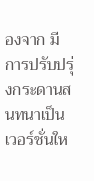องจาก มีการปรับปรุ่งกระดานสนทนาเป็นเวอร์ชั่นให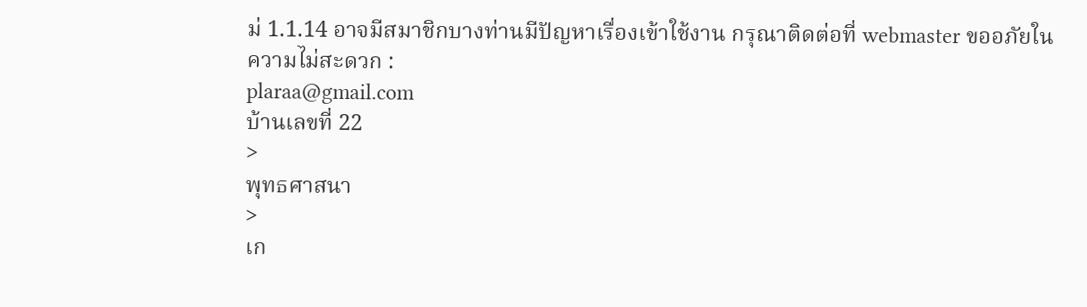ม่ 1.1.14 อาจมีสมาชิกบางท่านมีปัญหาเรื่องเข้าใช้งาน กรุณาติดต่อที่ webmaster ขออภัยในความไม่สะดวก :
plaraa@gmail.com
บ้านเลขที่ 22
>
พุทธศาสนา
>
เก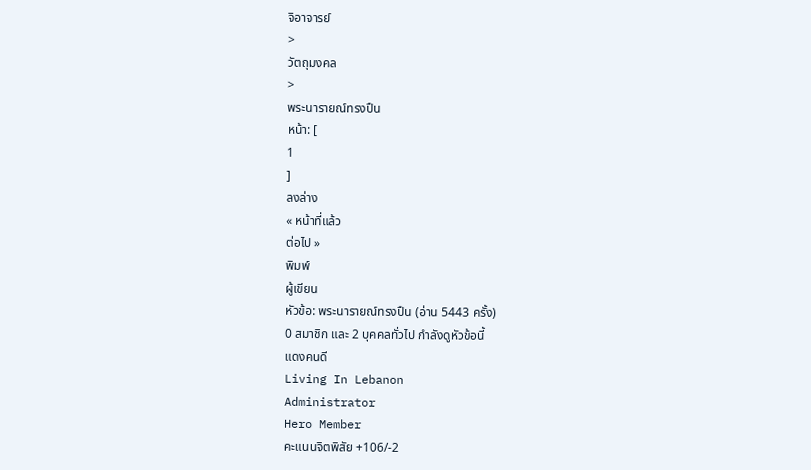จิอาจารย์
>
วัตถุมงคล
>
พระนารายณ์ทรงปืน
หน้า: [
1
]
ลงล่าง
« หน้าที่แล้ว
ต่อไป »
พิมพ์
ผู้เขียน
หัวข้อ: พระนารายณ์ทรงปืน (อ่าน 5443 ครั้ง)
0 สมาชิก และ 2 บุคคลทั่วไป กำลังดูหัวข้อนี้
แดงคนดี
Living In Lebanon
Administrator
Hero Member
คะแนนจิตพิสัย +106/-2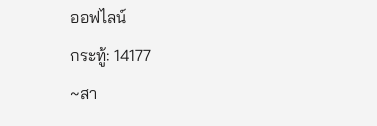ออฟไลน์
กระทู้: 14177
~สา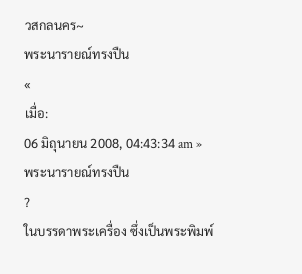วสกลนคร~
พระนารายณ์ทรงปืน
«
เมื่อ:
06 มิถุนายน 2008, 04:43:34 am »
พระนารายณ์ทรงปืน
?
ในบรรดาพระเครื่อง ซึ่งเป็นพระพิมพ์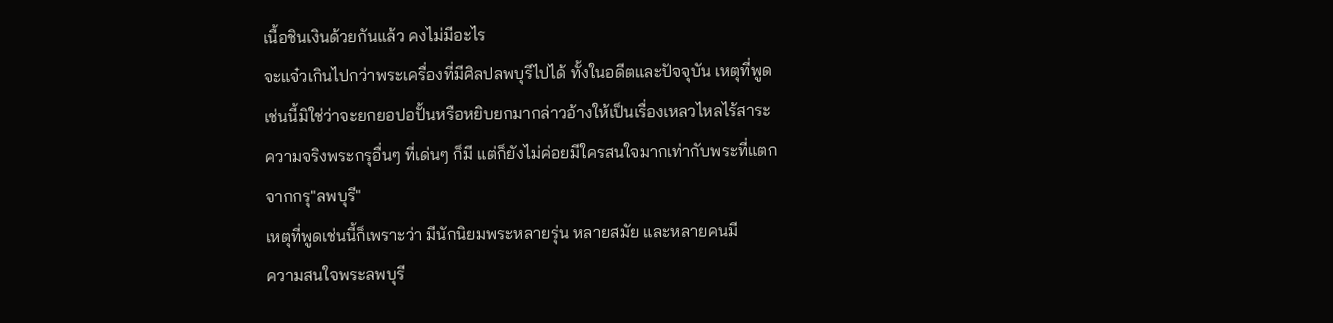เนื้อชินเงินด้วยกันแล้ว คงไม่มีอะไร
จะแจ๋วเกินไปกว่าพระเครื่องที่มีศิลปลพบุรีไปได้ ทั้งในอดีตและปัจจุบัน เหตุที่พูด
เช่นนี้มิใช่ว่าจะยกยอปอปั้นหรือหยิบยกมากล่าวอ้างให้เป็นเรื่องเหลวไหลไร้สาระ
ความจริงพระกรุอื่นๆ ที่เด่นๆ ก็มี แต่ก็ยังไม่ค่อยมีใครสนใจมากเท่ากับพระที่แตก
จากกรุ"ลพบุรี"
เหตุที่พูดเช่นนี้ก็เพราะว่า มีนักนิยมพระหลายรุ่น หลายสมัย และหลายคนมี
ความสนใจพระลพบุรี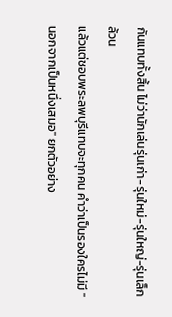กันแทบทั้งสิ้น ไม่ว่านักเล่นรุ่นเก่า-รุ่นใหม่-รุ่นใหญ่-รุ่นเล็ก ล้วน
แล้วแต่ชอบพระลพบุรีแทบจะทุกคน คำว่าเป็นรองใครไม่มี "นอกจากเป็นหนึ่งเสมอ" ยกตัวอย่าง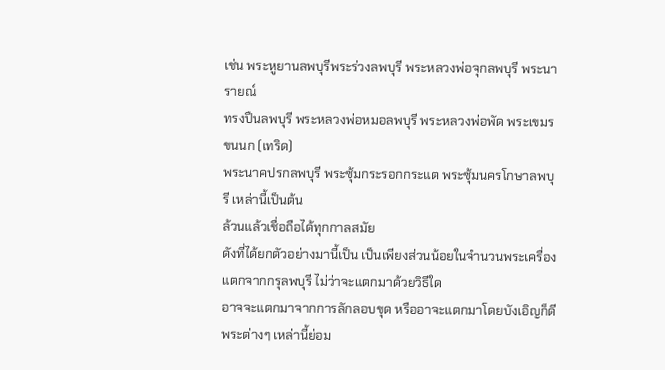เช่น พระหูยานลพบุรีพระร่วงลพบุรี พระหลวงพ่อจุกลพบุรี พระนารายณ์
ทรงปืนลพบุรี พระหลวงพ่อหมอลพบุรี พระหลวงพ่อพัด พระเขมรขนนก (เทริด)
พระนาคปรกลพบุรี พระซุ้มกระรอกกระแต พระซุ้มนครโกษาลพบุรี เหล่านี้เป็นต้น
ล้วนแล้วเชื่อถือได้ทุกกาลสมัย
ดังที่ได้ยกตัวอย่างมานี้เป็น เป็นเพียงส่วนน้อยในจำนวนพระเครื่องแตกจากกรุลพบุรี ไม่ว่าจะแตกมาด้วยวิธีใด
อาจจะแตกมาจากการลักลอบขุด หรืออาจะแตกมาโดยบังเอิญก็ดี พระต่างๆ เหล่านี้ย่อม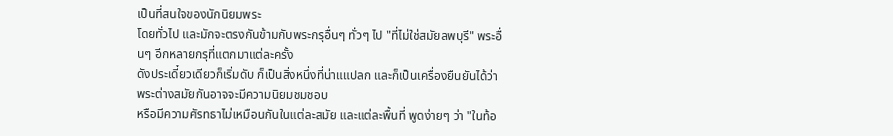เป็นที่สนใจของนักนิยมพระ
โดยทั่วไป และมักจะตรงกันข้ามกับพระกรุอื่นๆ ทั่วๆ ไป "ที่ไม่ใช่สมัยลพบุรี" พระอื่นๆ อีกหลายกรุที่แตกมาแต่ละครั้ง
ดังประเดี๋ยวเดียวก็เริ่มดับ ก็เป็นสิ่งหนึ่งที่น่าแแปลก และก็เป็นเครื่องยืนยันได้ว่าพระต่างสมัยกันอาจจะมีความนิยมชมชอบ
หรือมีความศัรทธาไม่เหมือนกันในแต่ละสมัย และแต่ละพื้นที่ พูดง่ายๆ ว่า "ในท้อ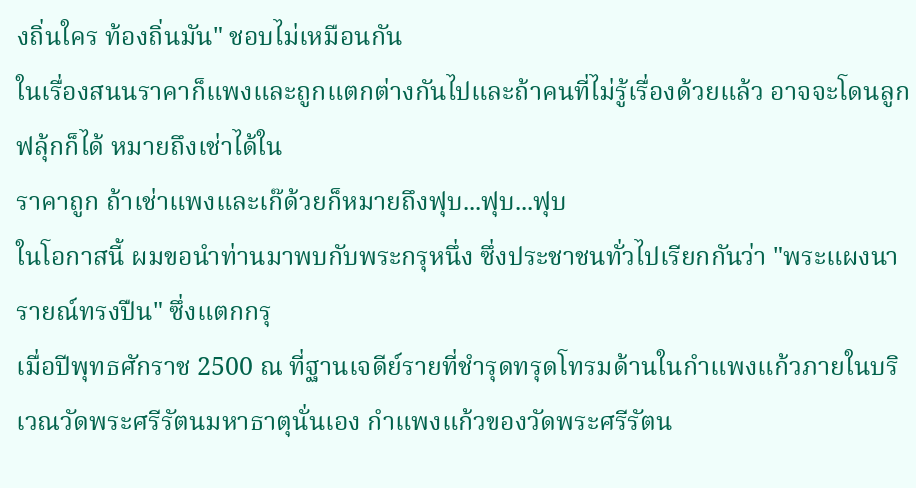งถิ่นใคร ท้องถิ่นมัน" ชอบไม่เหมือนกัน
ในเรื่องสนนราคาก็แพงและถูกแตกต่างกันไปและถ้าคนที่ไม่รู้เรื่องด้วยแล้ว อาจจะโดนลูกฟลุ้กก็ได้ หมายถึงเช่าได้ใน
ราคาถูก ถ้าเช่าแพงและเก๊ด้วยก็หมายถึงฟุบ...ฟุบ...ฟุบ
ในโอกาสนี้ ผมขอนำท่านมาพบกับพระกรุหนึ่ง ซึ่งประชาชนทั่วไปเรียกกันว่า "พระแผงนารายณ์ทรงปืน" ซึ่งแตกกรุ
เมื่อปีพุทธศักราช 2500 ณ ที่ฐานเจดีย์รายที่ชำรุดทรุดโทรมด้านในกำแพงแก้วภายในบริเวณวัดพระศรีรัตนมหาธาตุนั่นเอง กำแพงแก้วของวัดพระศรีรัตน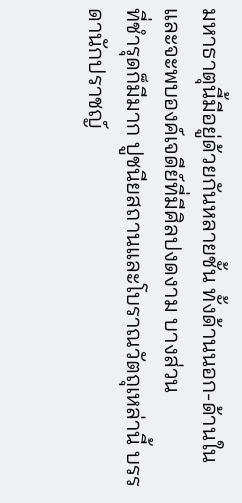มหาธาตุนี้มีอยู่ด้วยกันหลายชั้น ทั้งด้านนอก-ด้านใน และจะพบองค์เจดีย์ที่มีศิลปงดงาม บางส่วน
ที่ชำรุดก็มีมาก ปูชนียสถานและโบราณวัตถุเหล่านี้ บรรดานักปราชญ์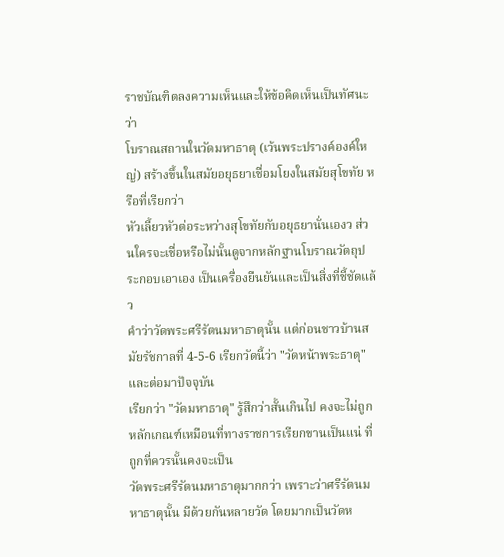ราชบัณฑิตลงความเห็นและให้ข้อคิดเห็นเป็นทัศนะว่า
โบราณสถานในวัดมหาธาตุ (เว้นพระปรางค์องค์ใหญ่) สร้างขึ้นในสมัยอยุธยาเชื่อมโยงในสมัยสุโขทัย หรือที่เรียกว่า
หัวเลี้ยวหัวต่อระหว่างสุโขทัยกับอยุธยานั่นเองว ส่วนใครจะเชื่อหรือไม่นั้นดูจากหลักฐานโบราณวัตถุประกอบเอาเอง เป็นเครื่องยืนยันและเป็นสิ่งที่ชี้ชัดแล้ว
คำว่าวัดพระศรีรัตนมหาธาตุนั้น แต่ก่อนชาวบ้านสมัยรัชกาลที่ 4-5-6 เรียกวัดนี้ว่า "วัดหน้าพระธาตุ" และต่อมาปัจจุบัน
เรียกว่า "วัดมหาธาตุ" รู้สึกว่าสั้นเกินไป คงจะไม่ถูกหลักเกณฑ์เหมือนที่ทางราชการเรียกขานเป็นแน่ ที่ถูกที่ควรนั้นคงจะเป็น
วัดพระศรีรัตนมหาธาตุมากกว่า เพราะว่าศรีรัตนมหาธาตุนั้น มีด้วยกันหลายวัด โดยมากเป็นวัดห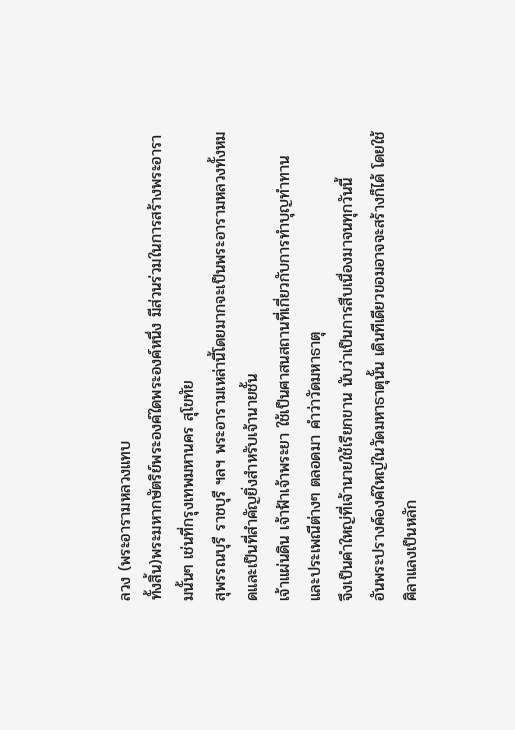ลวง (พระอารามหลวงแทบ
ทั้งสิ้น)พระมหากษัตริย์พระองค์ใดพระองค์หนึ่ง มีส่วนร่วมในการสร้างพระอารามนั้นๆ เช่นที่กรุงเทพมหานคร สุโขทัย
สุพรรณบุรี ราชบุรี ฯลฯ พระอารามเหล่านี้โดยมากจะเป็นพระอารามหลวงทั้งหมดและเป็นที่สำคัญยิ่งสำหรับเจ้านายชั้น
เจ้าแผ่นดิน เจ้าฟ้าเจ้าพระยา ใช้เป็นศาสนสถานที่เกี่ยวกับการทำบุญทำทาน และประเพณีต่างๆ ตลอดมา คำว่าวัดมหาธาตุ
จึงเป็นคำใหญ่ที่เจ้านายใช้เรียกขาน นับว่าเป็นการสืบเนื่องมาจนทุกวันนี้
อันพระปรางค์องค์ใหญ่ในวัดมหาธาตุนั้น เดินทีเดียวขอมอาจจะสร้างก็ได้ โดยใช้ศิลาแลงเป็นหลัก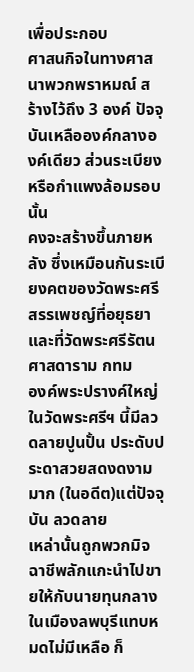เพื่อประกอบ
ศาสนกิจในทางศาสนาพวกพราหมณ์ สร้างไว้ถึง 3 องค์ ปัจจุบันเหลือองค์กลางองค์เดียว ส่วนระเบียงหรือกำแพงล้อมรอบนั้น
คงจะสร้างขึ้นภายหลัง ซึ่งเหมือนกันระเบียงคตของวัดพระศรีสรรเพชญ์ที่อยุธยา และที่วัดพระศรีรัตนศาสดาราม กทม
องค์พระปรางค์ใหญ่ในวัดพระศรีฯ นี้มีลวดลายปูนปั้น ประดับประดาสวยสดงดงามมาก (ในอดีต)แต่ปัจจุบัน ลวดลาย
เหล่านั้นถูกพวกมิจฉาชีพลักแกะนำไปขายให้กับนายทุนกลางในเมืองลพบุรีแทบหมดไม่มีเหลือ ก็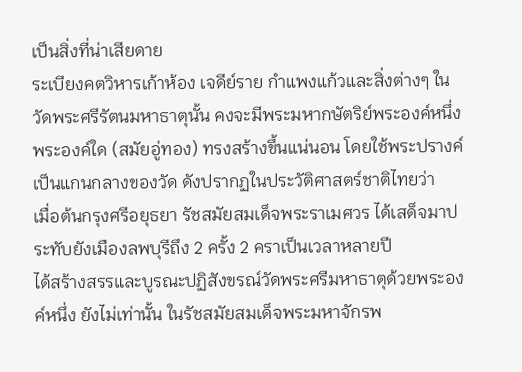เป็นสิ่งที่น่าเสียดาย
ระเบียงคตวิหารเก้าห้อง เจดีย์ราย กำแพงแก้วและสิ่งต่างๆ ในวัดพระศรีรัตนมหาธาตุนั้น คงจะมีพระมหากษัตริย์พระองค์หนึ่ง
พระองค์ใด (สมัยอู่ทอง) ทรงสร้างขึ้นแน่นอน โดยใช้พระปรางค์เป็นแกนกลางของวัด ดังปรากฏในประวัติศาสตร์ชาติไทยว่า
เมื่อต้นกรุงศรีอยุธยา รัชสมัยสมเด็จพระราเมศวร ได้เสด็จมาประทับยังเมืองลพบุรีถึง 2 ครั้ง 2 คราเป็นเวลาหลายปี
ได้สร้างสรรและบูรณะปฏิสังขรณ์วัดพระศรีมหาธาตุด้วยพระองค์หนึ่ง ยังไม่เท่านั้น ในรัชสมัยสมเด็จพระมหาจักรพ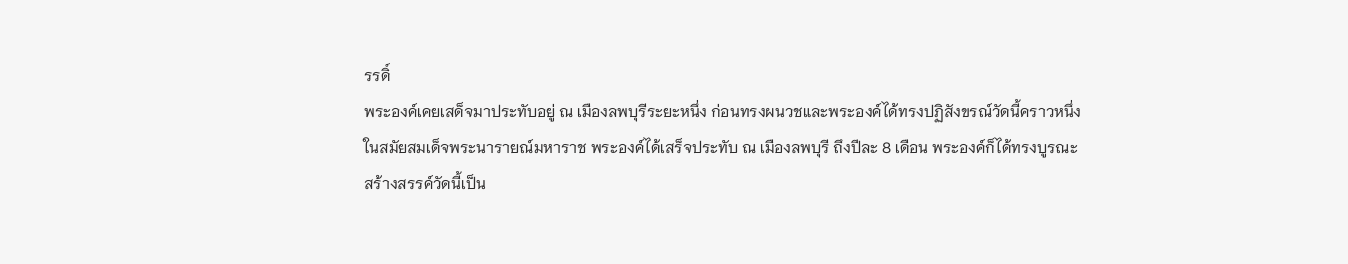รรดิ์
พระองค์เคยเสด็จมาประทับอยู่ ณ เมืองลพบุรีระยะหนึ่ง ก่อนทรงผนวชและพระองค์ได้ทรงปฏิสังขรณ์วัดนี้คราวหนึ่ง
ในสมัยสมเด็จพระนารายณ์มหาราช พระองค์ได้เสร็จประทับ ณ เมืองลพบุรี ถึงปีละ 8 เดือน พระองค์ก็ได้ทรงบูรณะ
สร้างสรรค์วัดนี้เป็น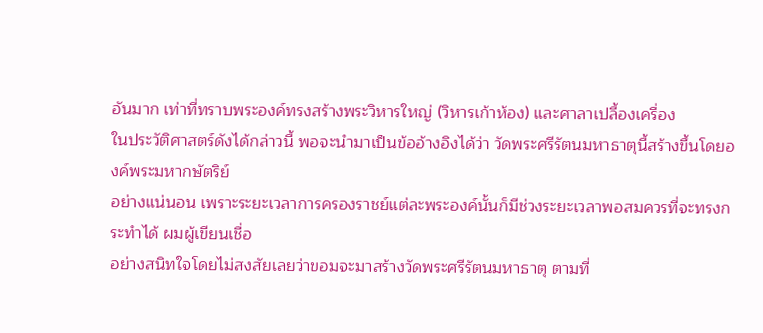อันมาก เท่าที่ทราบพระองค์ทรงสร้างพระวิหารใหญ่ (วิหารเก้าห้อง) และศาลาเปลี้องเครื่อง
ในประวัติศาสตร์ดังได้กล่าวนี้ พอจะนำมาเป็นข้ออ้างอิงได้ว่า วัดพระศรีรัตนมหาธาตุนี้สร้างขึ้นโดยองค์พระมหากษัตริย์
อย่างแน่นอน เพราะระยะเวลาการครองราชย์แต่ละพระองค์นั้นก็มีช่วงระยะเวลาพอสมควรที่จะทรงกระทำได้ ผมผู้เขียนเชื่อ
อย่างสนิทใจโดยไม่สงสัยเลยว่าขอมจะมาสร้างวัดพระศรีรัตนมหาธาตุ ตามที่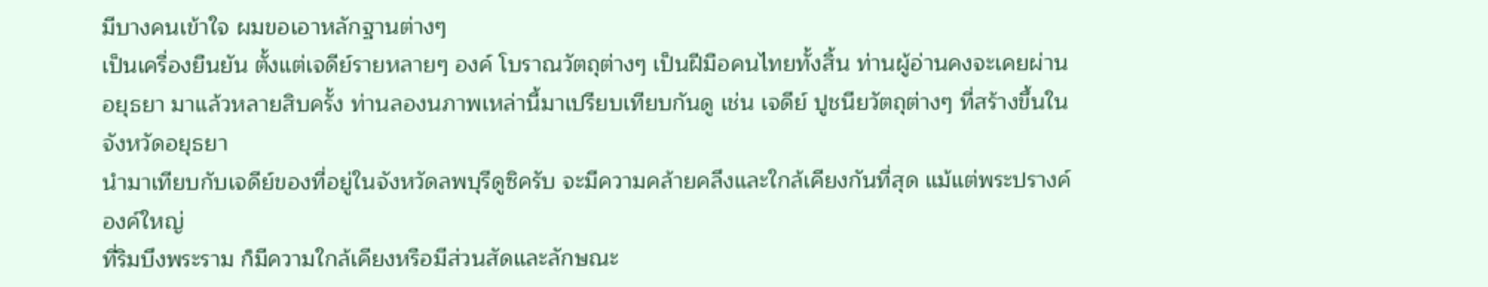มีบางคนเข้าใจ ผมขอเอาหลักฐานต่างๆ
เป็นเครื่องยืนยัน ตั้งแต่เจดีย์รายหลายๆ องค์ โบราณวัตถุต่างๆ เป็นฝีมือคนไทยทั้งสิ้น ท่านผู้อ่านคงจะเคยผ่านอยุธยา มาแล้วหลายสิบครั้ง ท่านลองนภาพเหล่านี้มาเปรียบเทียบกันดู เช่น เจดีย์ ปูชนียวัตถุต่างๆ ที่สร้างขึ้นในจังหวัดอยุธยา
นำมาเทียบกับเจดีย์ของที่อยู่ในจังหวัดลพบุรีดูซิครับ จะมีความคล้ายคลึงและใกล้เคียงกันที่สุด แม้แต่พระปรางค์ องค์ใหญ่
ที่ริมบึงพระราม ก็มีความใกล้เคียงหรือมีส่วนสัดและลักษณะ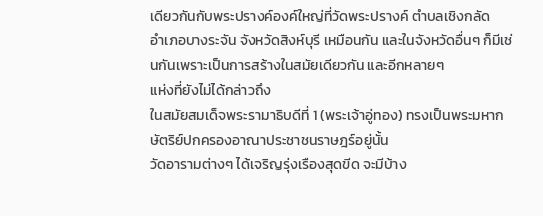เดียวกันกับพระปรางค์องค์ใหญ่ที่วัดพระปรางค์ ตำบลเชิงกลัด
อำเภอบางระจัน จังหวัดสิงห์บุรี เหมือนกัน และในจังหวัดอื่นๆ ก็มีเช่นกันเพราะเป็นการสร้างในสมัยเดียวกัน และอีกหลายๆ
แห่งที่ยังไม่ได้กล่าวถึง
ในสมัยสมเด็จพระรามาธิบดีที่ 1 (พระเจ้าอู่ทอง) ทรงเป็นพระมหากษัตริย์ปกครองอาณาประชาชนราษฎร์อยู่นั้น
วัดอารามต่างๆ ได้เจริญรุ่งเรืองสุดขีด จะมีบ้าง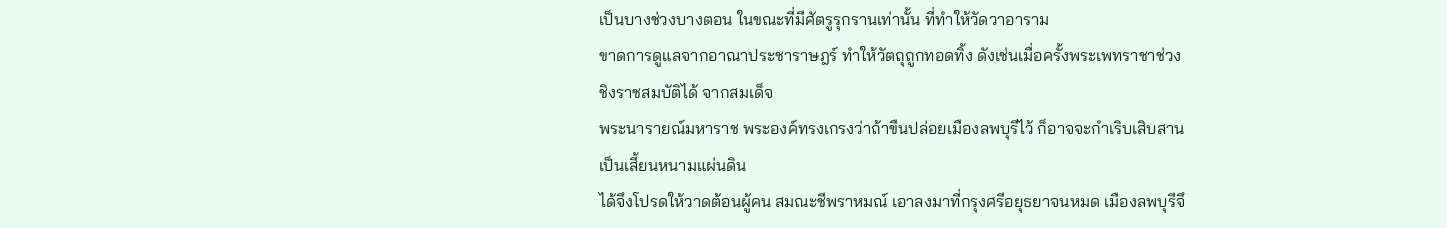เป็นบางช่วงบางตอน ในขณะที่มีศัตรูรุกรานเท่านั้น ที่ทำให้วัดวาอาราม
ขาดการดูแลจากอาณาประชาราษฎร์ ทำให้วัตถุถูกทอดทิ้ง ดังเช่นเมื่อครั้งพระเพทราชาช่วงชิงราชสมบัติได้ จากสมเด็จ
พระนารายณ์มหาราช พระองค์ทรงเกรงว่าถ้าขืนปล่อยเมืองลพบุรีไว้ ก็อาจจะกำเริบเสิบสานเป็นเสี้ยนหนามแผ่นดิน
ได้จึงโปรดให้วาดต้อนผู้คน สมณะชีพราหมณ์ เอาลงมาที่กรุงศรีอยุธยาจนหมด เมืองลพบุรีจึ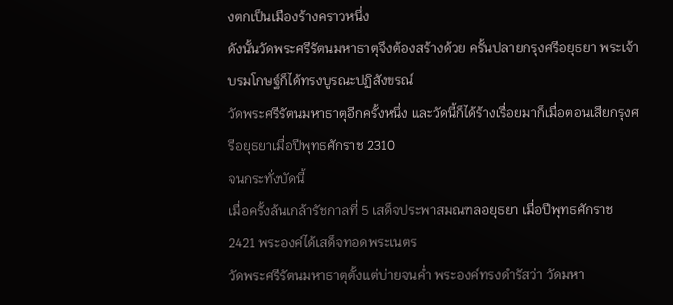งตกเป็นเมืองร้างคราวหนึ่ง
ดังนั้นวัดพระศรีรัตนมหาธาตุจึงต้องสร้างด้วย ครั้นปลายกรุงศรีอยุธยา พระเจ้าบรมโกษฐ์ก็ได้ทรงบูรณะปฏิสังขรณ์
วัดพระศรีรัตนมหาธาตุอีกครั้งหนึ่ง และวัดนี้ก็ได้ร้างเรื่อยมาก็เมื่อตอนเสียกรุงศรีอยุธยาเมื่อปีพุทธศักราช 2310
จนกระทั่งบัดนี้
เมื่อครั้งล้นเกล้ารัชกาลที่ 5 เสด็จประพาสมณฑลอยุธยา เมื่อปีพุทธศักราช 2421 พระองค์ได้เสด็จทอดพระเนตร
วัดพระศรีรัตนมหาธาตุตั้งแต่บ่ายจนค่ำ พระองค์ทรงดำรัสว่า วัดมหา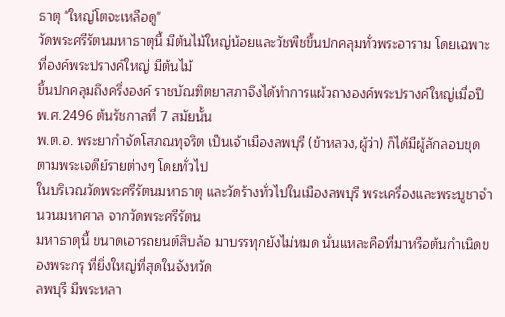ธาตุ "ใหญ่โตจะเหลือดู"
วัดพระศรีรัตนมหาธาตุนี้ มีต้นไม้ใหญ่น้อยและวัชพืชขึ้นปกคลุมทั่วพระอาราม โดยเฉพาะที่องค์พระปรางค์ใหญ่ มีต้นไม้
ขึ้นปกคลุมถึงครึ่งองค์ ราชบัณฑิตยาสภาจึงได้ทำการแผ้วถางองค์พระปรางค์ใหญ่เมื่อปี พ.ศ.2496 ต้นรัชกาลที่ 7 สมัยนั้น
พ.ต.อ. พระยากำจัดโสภณทุจริต เป็นเจ้าเมืองลพบุรี (ข้าหลวง,ผู้ว่า) ก็ได้มีผู้ลักลอบขุดตามพระเจดีย์รายต่างๆ โดยทั่วไป
ในบริเวณวัดพระศรีรัตนมหาธาตุ และวัดร้างทั่วไปในเมืองลพบุรี พระเครื่องและพระบูชาจำนวนมหาศาล จากวัดพระศรีรัตน
มหาธาตุนี้ ขนาดเอารถยนต์สิบล้อ มาบรรทุกยังไม่หมด นั่นแหละคือที่มาหรือต้นกำเนิดของพระกรุ ที่ยิ่งใหญ่ที่สุดในจังหวัด
ลพบุรี มีพระหลา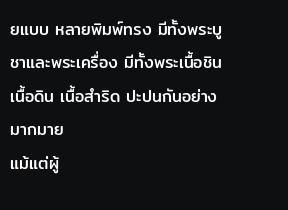ยแบบ หลายพิมพ์ทรง มีทั้งพระบูชาและพระเครื่อง มีทั้งพระเนื้อชิน เนื้อดิน เนื้อสำริด ปะปนกันอย่าง มากมาย
แม้แต่ผู้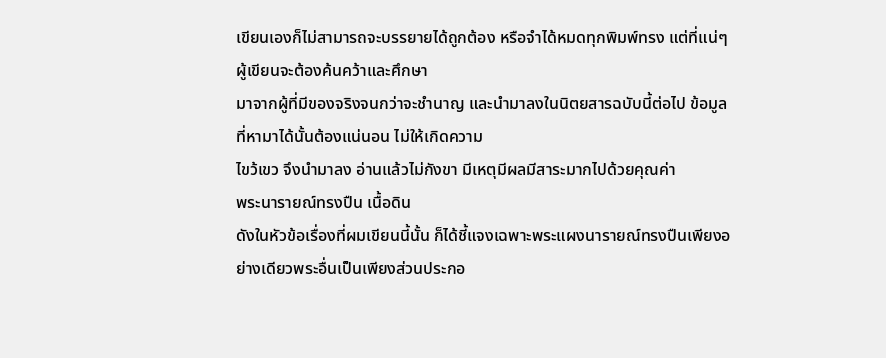เขียนเองก็ไม่สามารถจะบรรยายได้ถูกต้อง หรือจำได้หมดทุกพิมพ์ทรง แต่ที่แน่ๆ ผู้เขียนจะต้องค้นคว้าและศึกษา
มาจากผู้ที่มีของจริงจนกว่าจะชำนาญ และนำมาลงในนิตยสารฉบับนี้ต่อไป ข้อมูลที่หามาได้นั้นต้องแน่นอน ไม่ให้เกิดความ
ไขว้เขว จึงนำมาลง อ่านแล้วไม่กังขา มีเหตุมีผลมีสาระมากไปด้วยคุณค่า
พระนารายณ์ทรงปืน เนื้อดิน
ดังในหัวข้อเรื่องที่ผมเขียนนี้นั้น ก็ได้ชี้แจงเฉพาะพระแผงนารายณ์ทรงปืนเพียงอย่างเดียวพระอื่นเป็นเพียงส่วนประกอ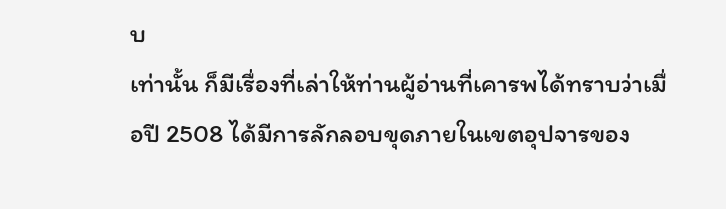บ
เท่านั้น ก็มีเรื่องที่เล่าให้ท่านผู้อ่านที่เคารพได้ทราบว่าเมื่อปี 2508 ได้มีการลักลอบขุดภายในเขตอุปจารของ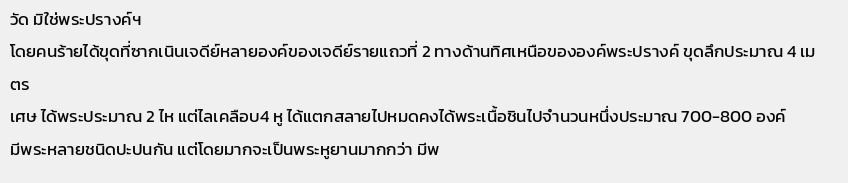วัด มิใช่พระปรางค์ฯ
โดยคนร้ายได้ขุดที่ซากเนินเจดีย์หลายองค์ของเจดีย์รายแถวที่ 2 ทางด้านทิศเหนือขององค์พระปรางค์ ขุดลึกประมาณ 4 เมตร
เศษ ได้พระประมาณ 2 ไห แต่ไลเคลือบ4 หู ได้แตกสลายไปหมดคงได้พระเนื้อชินไปจำนวนหนึ่งประมาณ 700-800 องค์
มีพระหลายชนิดปะปนกัน แต่โดยมากจะเป็นพระหูยานมากกว่า มีพ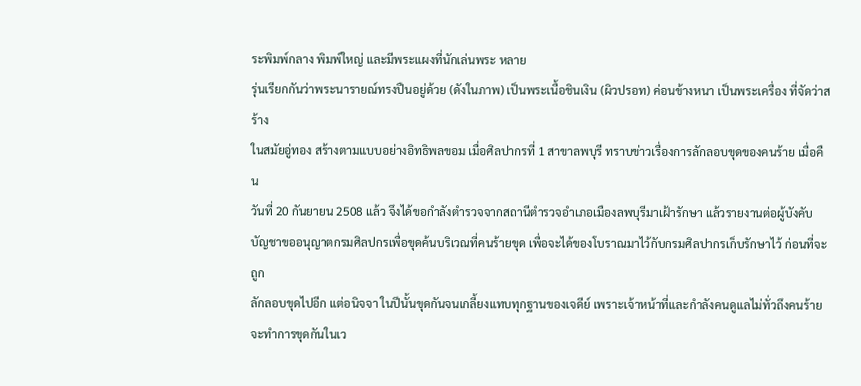ระพิมพ์กลาง พิมพ์ใหญ่ และมีพระแผงที่นักเล่นพระ หลาย
รุ่นเรียกกันว่าพระนารายณ์ทรงปืนอยู่ด้วย (ดังในภาพ) เป็นพระเนื้อชินเงิน (ผิวปรอท) ค่อนข้างหนา เป็นพระเครื่อง ที่จัดว่าสร้าง
ในสมัยอู่ทอง สร้างตามแบบอย่างอิทธิพลขอม เมื่อศิลปากรที่ 1 สาขาลพบุรี ทราบข่าวเรื่องการลักลอบขุดของคนร้าย เมื่อคืน
วันที่ 20 กันยายน 2508 แล้ว จึงได้ขอกำลังตำรวจจากสถานีตำรวจอำเภอเมืองลพบุรีมาเฝ้ารักษา แล้วรายงานต่อผู้บังคับ
บัญชาขออนุญาตกรมศิลปกรเพื่อขุดค้นบริเวณที่คนร้ายขุด เพื่อจะได้ของโบราณมาไว้กับกรมศิลปากรเก็บรักษาไว้ ก่อนที่จะถูก
ลักลอบขุดไปอีก แต่อนิจจา ในปีนั้นขุดกันจนเกลี้ยงแทบทุกฐานของเจดีย์ เพราะเจ้าหน้าที่และกำลังคนดูแลไม่ทั่วถึงคนร้าย
จะทำการขุดกันในเว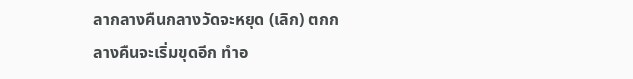ลากลางคืนกลางวัดจะหยุด (เลิก) ตกกลางคืนจะเริ่มขุดอีก ทำอ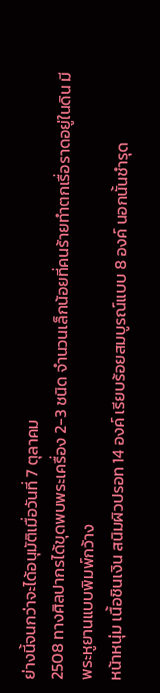ย่างนี้จนกว่าจะได้อนุมัติเมื่อวันที่ 7 ตุลาคม
2508 ทางศิลปากรได้ขุดพบพระเครื่อง 2-3 ชนิด จำนวนเล็กน้อยที่คนร้ายทำตกเรื่อราดอยู่ในดิน มีพระหูยานแบบพิมพ์กว้าง
หน้าหนุ่ม เนื้อชินเงิน สนิมผิวปรอท 14 องค์ เรียบร้อยสมบูรณ์แบบ 8 องค์ นอกนั้นชำรุด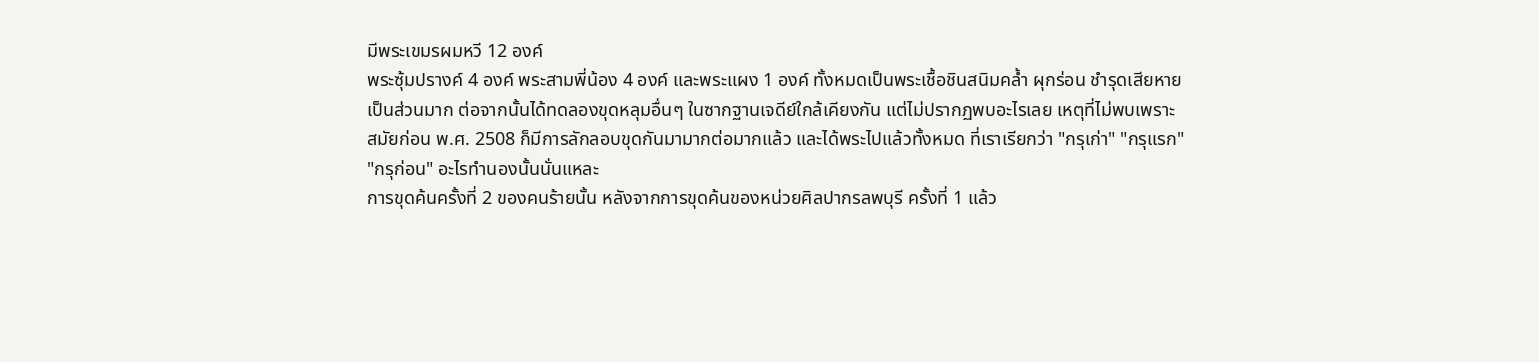มีพระเขมรผมหวี 12 องค์
พระซุ้มปรางค์ 4 องค์ พระสามพี่น้อง 4 องค์ และพระแผง 1 องค์ ทั้งหมดเป็นพระเชื้อชินสนิมคล้ำ ผุกร่อน ชำรุดเสียหาย
เป็นส่วนมาก ต่อจากนั้นได้ทดลองขุดหลุมอื่นๆ ในซากฐานเจดีย์ใกล้เคียงกัน แต่ไม่ปรากฏพบอะไรเลย เหตุที่ไม่พบเพราะ
สมัยก่อน พ.ศ. 2508 ก็มีการลักลอบขุดกันมามากต่อมากแล้ว และได้พระไปแล้วทั้งหมด ที่เราเรียกว่า "กรุเก่า" "กรุแรก"
"กรุก่อน" อะไรทำนองนั้นนั่นแหละ
การขุดค้นครั้งที่ 2 ของคนร้ายนั้น หลังจากการขุดค้นของหน่วยศิลปากรลพบุรี ครั้งที่ 1 แล้ว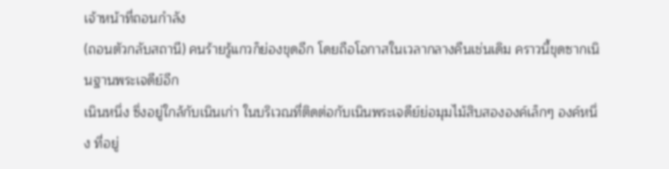เจ้าหน้าที่ถอนกำลัง
(ถอนตัวกลับสถานี) คนร้ายรู้แกวก็ย่องขุดอีก โดยถือโอกาสในเวลากลางคืนเช่นเดิม คราวนี้ขุดซากเนินฐานพระเจดีย์อีก
เนินหนึ่ง ซึ่งอยู่ใกล้กับเนินเก่า ในบริเวณที่ติดต่อกับเนินพระเจดีย์ย่อมุมไม้สิบสององค์เล็กๆ องค์หนึ่ง ที่อยู่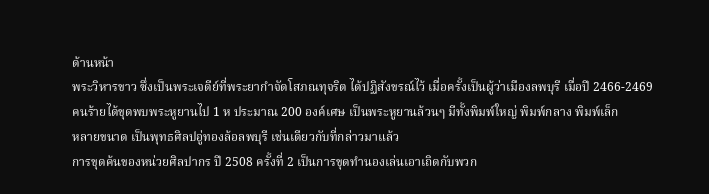ด้านหน้า
พระวิหารขาว ซึ่งเป็นพระเจดีย์ที่พระยากำจัดโสภณทุจริต ได้ปฏิสังขรณ์ไว้ เมื่อครั้งเป็นผู้ว่าเมืองลพบุรี เมื่อปี 2466-2469
คนร้ายได้ขุดพบพระหูยานไป 1 ห ประมาณ 200 องค์เศษ เป็นพระหูยานล้วนๆ มีทั้งพิมพ์ใหญ่ พิมพ์กลาง พิมพ์เล็ก
หลายขนาด เป็นพุทธศิลปอู่ทองล้อลพบุรี เช่นเดียวกับที่กล่าวมาแล้ว
การขุดค้นของหน่วยศิลปากร ปี 2508 ครั้งที่ 2 เป็นการขุดทำนองเล่นเอาเถิดกับพวก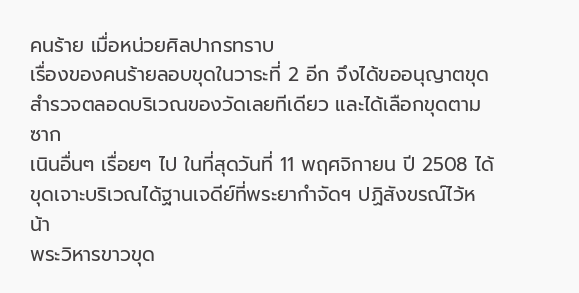คนร้าย เมื่อหน่วยศิลปากรทราบ
เรื่องของคนร้ายลอบขุดในวาระที่ 2 อีก จึงได้ขออนุญาตขุดสำรวจตลอดบริเวณของวัดเลยทีเดียว และได้เลือกขุดตามซาก
เนินอื่นๆ เรื่อยๆ ไป ในที่สุดวันที่ 11 พฤศจิกายน ปี 2508 ได้ขุดเจาะบริเวณได้ฐานเจดีย์ที่พระยากำจัดฯ ปฏิสังขรณ์ไว้หน้า
พระวิหารขาวขุด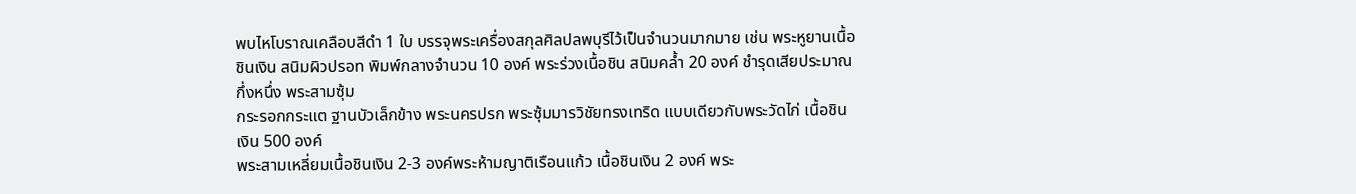พบไหโบราณเคลือบสีดำ 1 ใบ บรรจุพระเครื่องสกุลศิลปลพบุรีไว้เป็นจำนวนมากมาย เช่น พระหูยานเนื้อ
ชินเงิน สนิมผิวปรอท พิมพ์กลางจำนวน 10 องค์ พระร่วงเนื้อชิน สนิมคล้ำ 20 องค์ ชำรุดเสียประมาณกึ่งหนึ่ง พระสามซุ้ม
กระรอกกระแต ฐานบัวเล็กข้าง พระนครปรก พระซุ้มมารวิชัยทรงเทริด แบบเดียวกับพระวัดไก่ เนื้อชินเงิน 500 องค์
พระสามเหลี่ยมเนื้อชินเงิน 2-3 องค์พระห้ามญาติเรือนแก้ว เนื้อชินเงิน 2 องค์ พระ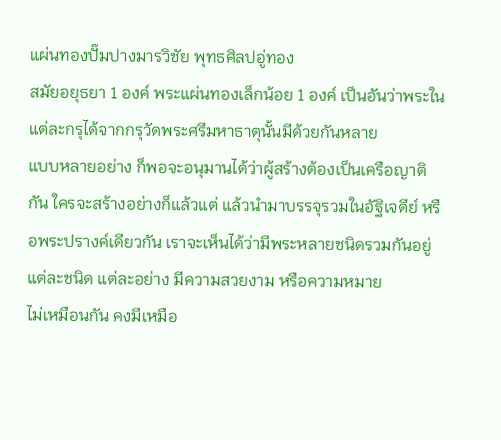แผ่นทองปั๊มปางมารวิชัย พุทธศิลปอู่ทอง
สมัยอยุธยา 1 องค์ พระแผ่นทองเล็กน้อย 1 องค์ เป็นอันว่าพระในแต่ละกรุได้จากกรุวัดพระศรีมหาธาตุนั้นมีด้วยกันหลาย
แบบหลายอย่าง ก็พอจะอนุมานได้ว่าผู้สร้างต้องเป็นเครือญาติกัน ใครจะสร้างอย่างก็แล้วแต่ แล้วนำมาบรรจุรวมในอัฐิเจดีย์ หรือพระปรางค์เดียวกัน เราจะเห็นได้ว่ามีพระหลายชนิดรวมกันอยู่ แต่ละชนิด แต่ละอย่าง มีความสวยงาม หรือความหมาย
ไม่เหมือนกัน คงมีเหมือ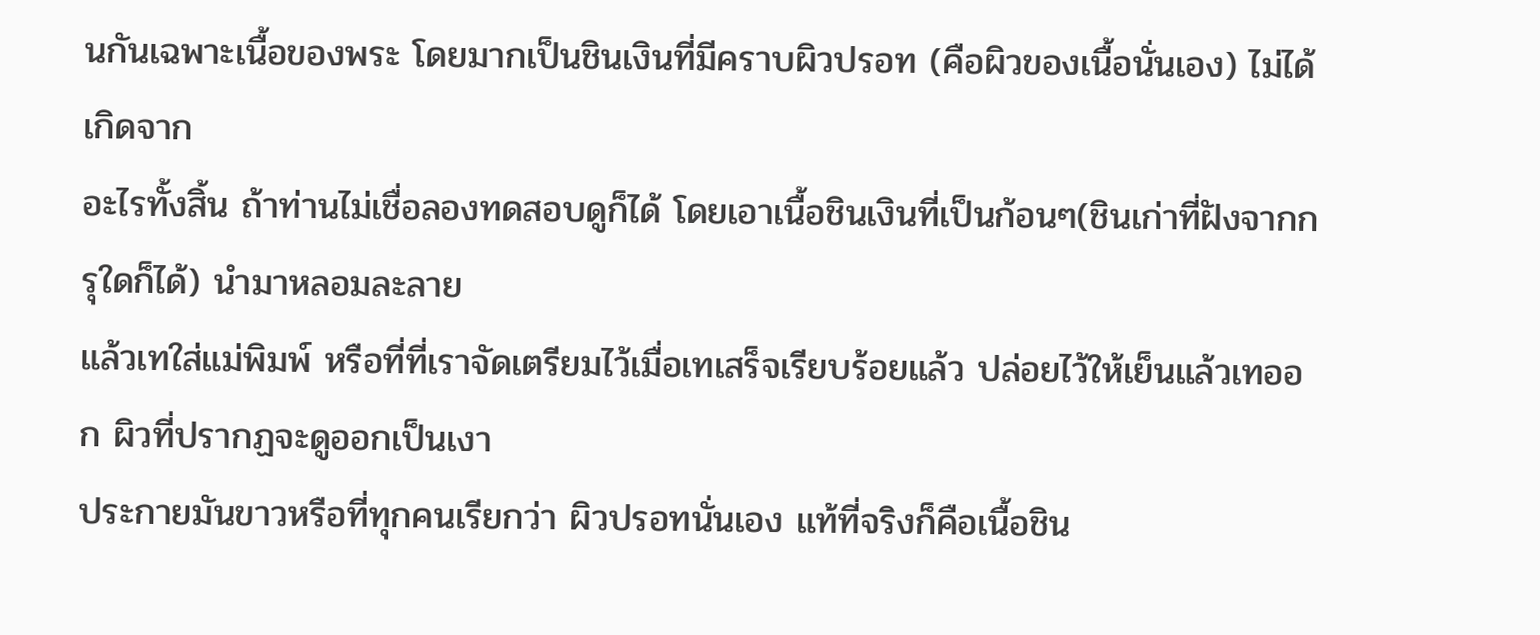นกันเฉพาะเนื้อของพระ โดยมากเป็นชินเงินที่มีคราบผิวปรอท (คือผิวของเนื้อนั่นเอง) ไม่ได้เกิดจาก
อะไรทั้งสิ้น ถ้าท่านไม่เชื่อลองทดสอบดูก็ได้ โดยเอาเนื้อชินเงินที่เป็นก้อนๆ(ชินเก่าที่ฝังจากกรุใดก็ได้) นำมาหลอมละลาย
แล้วเทใส่แม่พิมพ์ หรือที่ที่เราจัดเตรียมไว้เมื่อเทเสร็จเรียบร้อยแล้ว ปล่อยไว้ให้เย็นแล้วเทออก ผิวที่ปรากฏจะดูออกเป็นเงา
ประกายมันขาวหรือที่ทุกคนเรียกว่า ผิวปรอทนั่นเอง แท้ที่จริงก็คือเนื้อชิน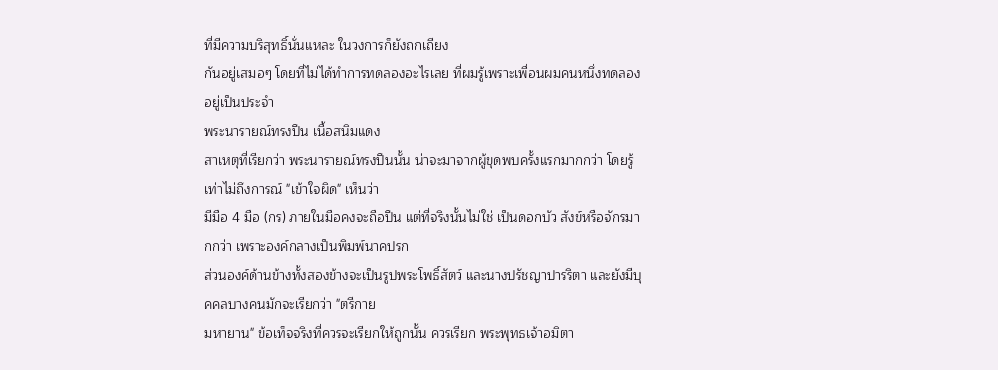ที่มีความบริสุทธิ์นั่นแหละ ในวงการก็ยังถกเถียง
กันอยู่เสมอๆ โดยที่ไม่ได้ทำการทดลองอะไรเลย ที่ผมรู้เพราะเพื่อนผมคนหนึ่งทดลองอยู่เป็นประจำ
พระนารายณ์ทรงปืน เนื้อสนิมแดง
สาเหตุที่เรียกว่า พระนารายณ์ทรงปืนนั้น น่าจะมาจากผู้ขุดพบครั้งแรกมากกว่า โดยรู้เท่าไม่ถึงการณ์ "เข้าใจผิด" เห็นว่า
มีมือ 4 มือ (กร) ภายในมือคงจะถือปืน แต่ที่จริงนั้นไม่ใช่ เป็นดอกบัว สังข์หรือจักรมากกว่า เพราะองค์กลางเป็นพิมพ์นาคปรก
ส่วนองค์ด้านข้างทั้งสองข้างจะเป็นรูปพระโพธิ์สัตว์ และนางปรัชญาปารริตา และยังมีบุคคลบางคนมักจะเรียกว่า "ตรีกาย
มหายาน" ข้อเท็จจริงที่ควรจะเรียกให้ถูกนั้น ควรเรียก พระพุทธเจ้าอมิตา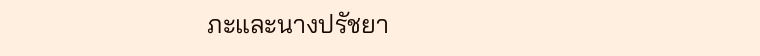ภะและนางปรัชยา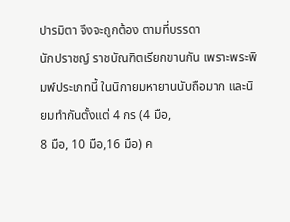ปารมิตา จึงจะถูกต้อง ตามที่บรรดา
นักปราชญ์ ราชบัณฑิตเรียกขานกัน เพราะพระพิมพ์ประเภทนี้ ในนิกายมหายานนับถือมาก และนิยมทำกันตั้งแต่ 4 กร (4 มือ,
8 มือ, 10 มือ,16 มือ) ค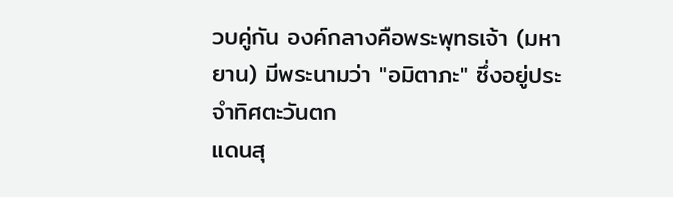วบคู่กัน องค์กลางคือพระพุทธเจ้า (มหายาน) มีพระนามว่า "อมิตาภะ" ซึ่งอยู่ประจำทิศตะวันตก
แดนสุ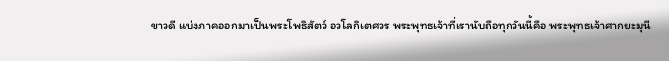ขาวดี แบ่งภาคออกมาเป็นพระโพธิสัตว์ อวโลกิเตศวร พระพุทธเจ้าที่เรานับถือทุกวันนี้คือ พระพุทธเจ้าศากยะมุนี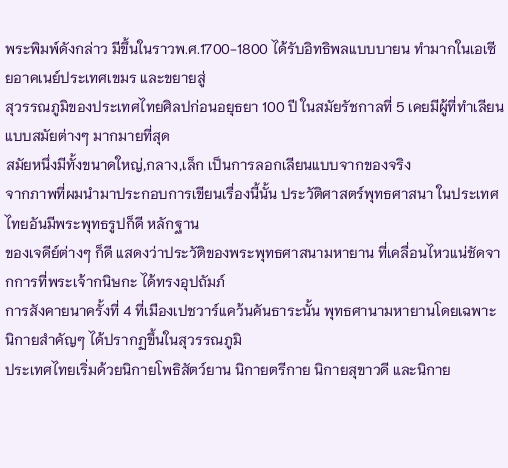พระพิมพ์ดังกล่าว มีขึ้นในราวพ.ศ.1700-1800 ได้รับอิทธิพลแบบบายน ทำมากในเอเซียอาคเนย์ประเทศเขมร และขยายสู่
สุวรรณภูมิของประเทศไทยศิลปก่อนอยุธยา 100 ปี ในสมัยรัชกาลที่ 5 เคยมีผู้ที่ทำเลียนแบบสมัยต่างๆ มากมายที่สุด
สมัยหนึ่งมีทั้งขนาดใหญ่,กลาง,เล็ก เป็นการลอกเลียนแบบจากของจริง
จากภาพที่ผมนำมาประกอบการเขียนเรื่องนี้นั้น ประวัติศาสตร์พุทธศาสนา ในประเทศไทยอันมีพระพุทธรูปก็ดี หลักฐาน
ของเจดีย์ต่างๆ ก็ดี แสดงว่าประวัติของพระพุทธศาสนามหายาน ที่เคลื่อนไหวแน่ชัดจากการที่พระเจ้ากนิษกะ ได้ทรงอุปถัมภ์
การสังคายนาครั้งที่ 4 ที่เมืองเปชวาร์แคว้นคันธาระนั้น พุทธศานามหายานโดยเฉพาะนิกายสำคัญๆ ได้ปรากฏขึ้นในสุวรรณภูมิ
ประเทศไทยเริ่มด้วยนิกายโพธิสัตว์ยาน นิกายตรีกาย นิกายสุขาวดี และนิกาย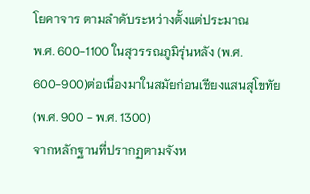โยคาจาร ตามลำดับระหว่างตั้งแต่ประมาณ
พ.ศ. 600-1100 ในสุวรรณภูมิรุ่นหลัง (พ.ศ. 600-900)ต่อเนื่องมาในสมัยก่อนเชียงแสนสุโขทัย (พ.ศ. 900 - พ.ศ. 1300)
จากหลักฐานที่ปรากฏตามจังห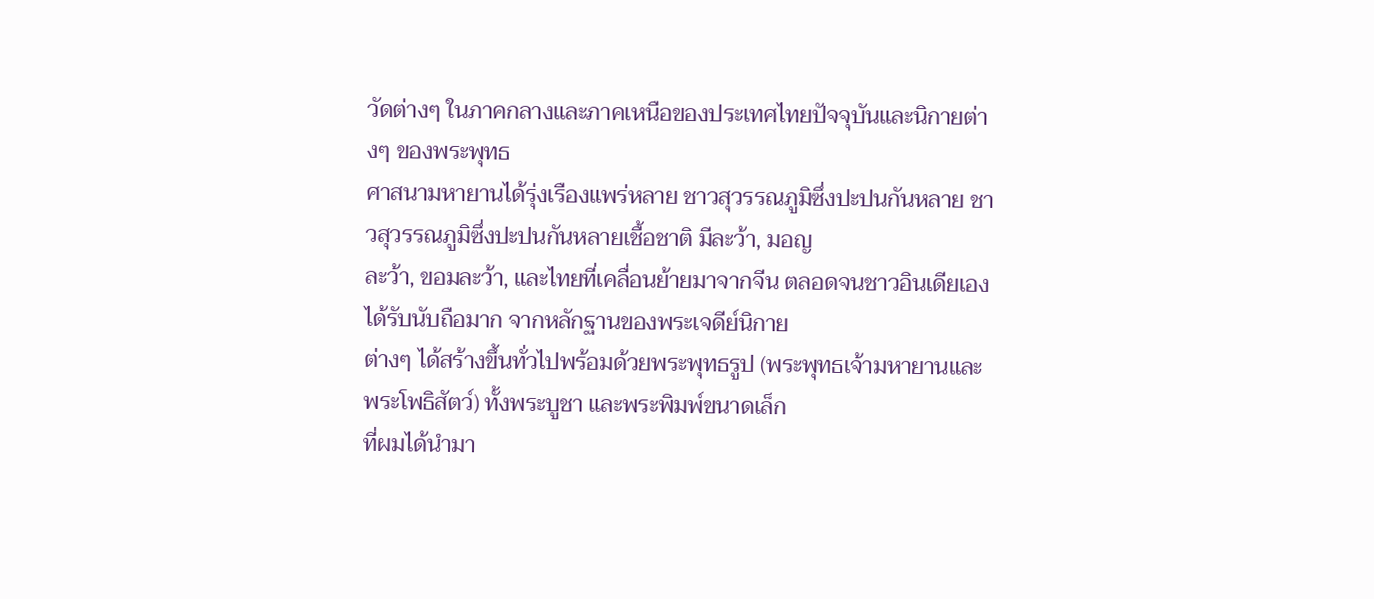วัดต่างๆ ในภาคกลางและภาคเหนือของประเทศไทยปัจจุบันและนิกายต่างๆ ของพระพุทธ
ศาสนามหายานได้รุ่งเรืองแพร่หลาย ชาวสุวรรณภูมิซึ่งปะปนกันหลาย ชาวสุวรรณภูมิซึ่งปะปนกันหลายเชื้อชาติ มีละว้า, มอญ
ละว้า, ขอมละว้า, และไทยที่เคลื่อนย้ายมาจากจีน ตลอดจนชาวอินเดียเองได้รับนับถือมาก จากหลักฐานของพระเจดีย์นิกาย
ต่างๆ ได้สร้างขึ้นทั่วไปพร้อมด้วยพระพุทธรูป (พระพุทธเจ้ามหายานและพระโพธิสัตว์) ทั้งพระบูชา และพระพิมพ์ขนาดเล็ก
ที่ผมได้นำมา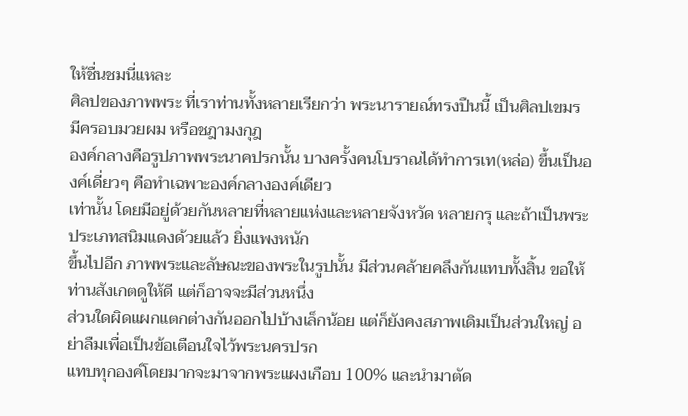ให้ชื่นชมนี่แหละ
ศิลปของภาพพระ ที่เราท่านทั้งหลายเรียกว่า พระนารายณ์ทรงปืนนี้ เป็นศิลปเขมร มีครอบมวยผม หรือชฎามงกุฎ
องค์กลางคือรูปภาพพระนาคปรกนั้น บางครั้งคนโบราณได้ทำการเท(หล่อ) ขึ้นเป็นองค์เดี่ยวๆ คือทำเฉพาะองค์กลางองค์เดียว
เท่านั้น โดยมีอยู่ด้วยกันหลายที่หลายแห่งและหลายจังหวัด หลายกรุ และถ้าเป็นพระประเภทสนิมแดงด้วยแล้ว ยิ่งแพงหนัก
ขึ้นไปอีก ภาพพระและลัษณะของพระในรูปนั้น มีส่วนคล้ายคลึงกันแทบทั้งสิ้น ขอให้ท่านสังเกตดูให้ดี แต่ก็อาจจะมีส่วนหนึ่ง
ส่วนใดผิดแผกแตกต่างกันออกไปบ้างเล็กน้อย แต่ก็ยังคงสภาพเดิมเป็นส่วนใหญ่ อย่าลืมเพื่อเป็นข้อเตือนใจไว้พระนครปรก
แทบทุกองค์โดยมากจะมาจากพระแผงเกือบ 100% และนำมาตัด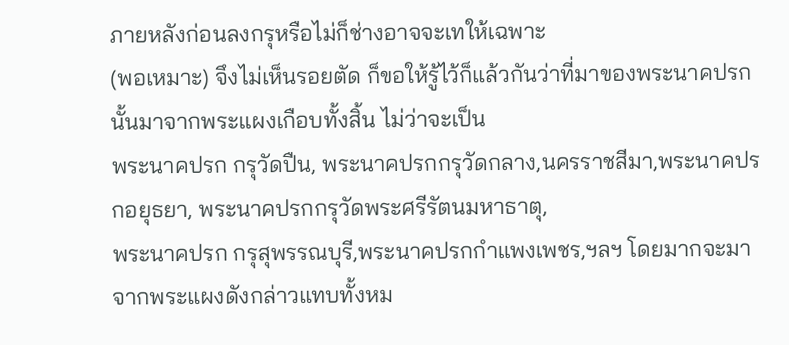ภายหลังก่อนลงกรุหรือไม่ก็ช่างอาจจะเทให้เฉพาะ
(พอเหมาะ) จึงไม่เห็นรอยตัด ก็ขอให้รู้ไว้ก็แล้วกันว่าที่มาของพระนาคปรกนั้นมาจากพระแผงเกือบทั้งสิ้น ไม่ว่าจะเป็น
พระนาคปรก กรุวัดปืน, พระนาคปรกกรุวัดกลาง,นครราชสีมา,พระนาคปรกอยุธยา, พระนาคปรกกรุวัดพระศรีรัตนมหาธาตุ,
พระนาคปรก กรุสุพรรณบุรี,พระนาคปรกกำแพงเพชร,ฯลฯ โดยมากจะมาจากพระแผงดังกล่าวแทบทั้งหม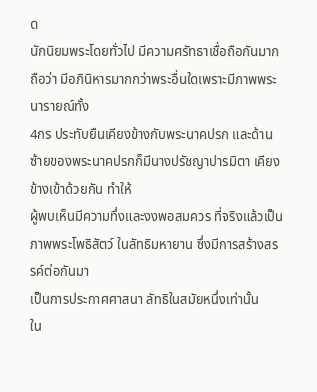ด
นักนิยมพระโดยทั่วไป มีความศรัทธาเชื่อถือกันมาก ถือว่า มีอภินิหารมากกว่าพระอื่นใดเพราะมีภาพพระนารายณ์ทั้ง
4กร ประทับยืนเคียงข้างกับพระนาคปรก และด้านซ้ายของพระนาคปรกก็มีนางปรัชญาปารมิตา เคียงข้างเข้าด้วยกัน ทำให้
ผู้พบเห็นมีความทึ่งและงงพอสมควร ที่จริงแล้วเป็นภาพพระโพธิสัตว์ ในลัทธิมหายาน ซึ่งมีการสร้างสรรค์ต่อกันมา
เป็นการประกาศศาสนา ลัทธิในสมัยหนึ่งเท่านั้น
ใน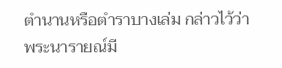ตำนานหรือตำราบางเล่ม กล่าวไว้ว่า
พระนารายณ์มี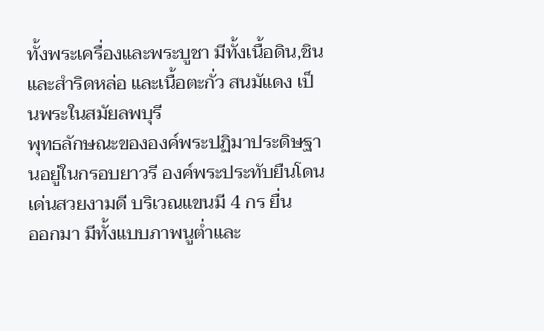ทั้งพระเครื่องและพระบูชา มีทั้งเนื้อดิน,ชิน และสำริดหล่อ และเนื้อตะกั่ว สนมัแดง เป็นพระในสมัยลพบุรี
พุทธลักษณะขององค์พระปฏิมาประดิษฐานอยู่ในกรอบยาวรี องค์พระประทับยืนโดนเด่นสวยงามดี บริเวณแขนมี 4 กร ยื่น
ออกมา มีทั้งแบบภาพนูต่ำและ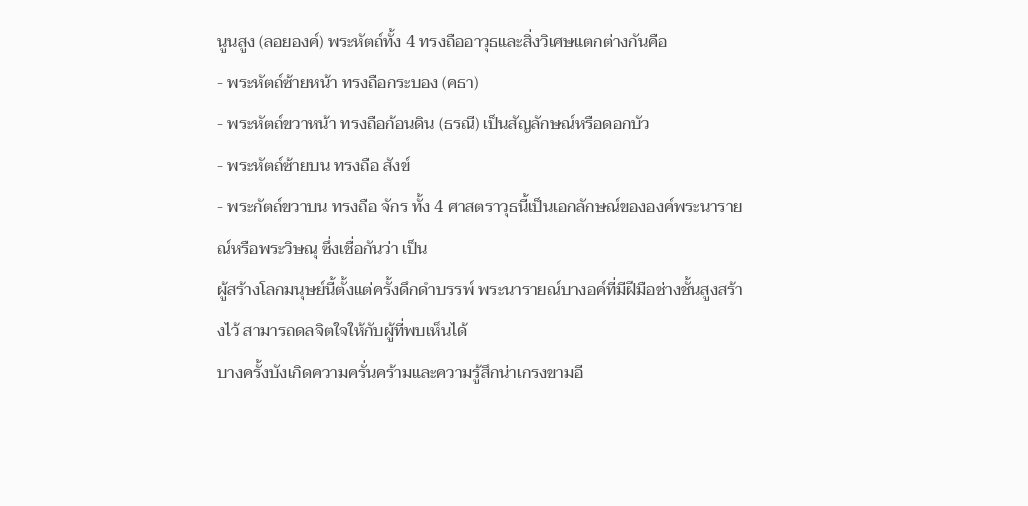นูนสูง (ลอยองค์) พระหัตถ์ทั้ง 4 ทรงถืออาวุธและสิ่งวิเศษแตกต่างกันคือ
- พระหัตถ์ซ้ายหน้า ทรงถือกระบอง (คธา)
- พระหัตถ์ขวาหน้า ทรงถือก้อนดิน (ธรณี) เป็นสัญลักษณ์หรือดอกบัว
- พระหัตถ์ซ้ายบน ทรงถือ สังข์
- พระกัตถ์ขวาบน ทรงถือ จักร ทั้ง 4 ศาสตราวุธนี้เป็นเอกลักษณ์ขององค์พระนารายณ์หรือพระวิษณุ ซึ่งเชื่อกันว่า เป็น
ผู้สร้างโลกมนุษย์นี้ตั้งแต่ครั้งดึกดำบรรพ์ พระนารายณ์บางอค์ที่มีฝีมือช่างชั้นสูงสร้างไว้ สามารถดลจิตใจให้กับผู้ที่พบเห็นได้
บางครั้งบังเกิดความครั่นคร้ามและความรู้สึกน่าเกรงขามอี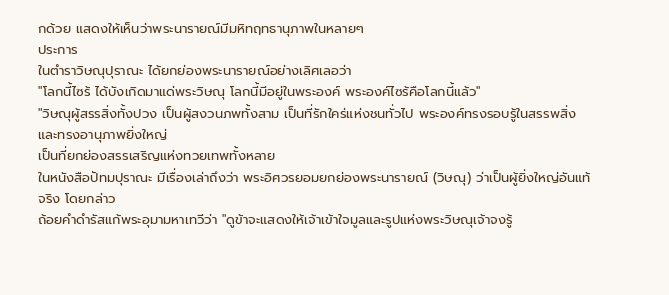กด้วย แสดงให้เห็นว่าพระนารายณ์มีมหิทฤทธานุภาพในหลายๆ
ประการ
ในตำราวิษณุปุราณะ ได้ยกย่องพระนารายณ์อย่างเลิศเลอว่า
"โลกนี้ไซร้ ได้บังเกิดมาแด่พระวิษณุ โลกนี้มีอยู่ในพระองค์ พระองค์ไซร้คือโลกนี้แล้ว"
"วิษณุผู้สรรสิ่งทั้งปวง เป็นผู้สงวนภพทั้งสาม เป็นที่รักใคร่แห่งชนทั่วไป พระองค์ทรงรอบรู้ในสรรพสิ่งและทรงอานุภาพยิ่งใหญ่
เป็นที่ยกย่องสรรเสริญแห่งทวยเทพทั้งหลาย
ในหนังสือปัทมปุราณะ มีเรื่องเล่าถึงว่า พระอิศวรยอมยกย่องพระนารายณ์ (วิษณุ) ว่าเป็นผู้ยิ่งใหญ่อันแท้จริง โดยกล่าว
ถ้อยคำดำรัสแก้พระอุมามหาเทวีว่า "ดูข้าจะแสดงให้เจ้าเข้าใจมูลและรูปแห่งพระวิษณุเจ้าจงรู้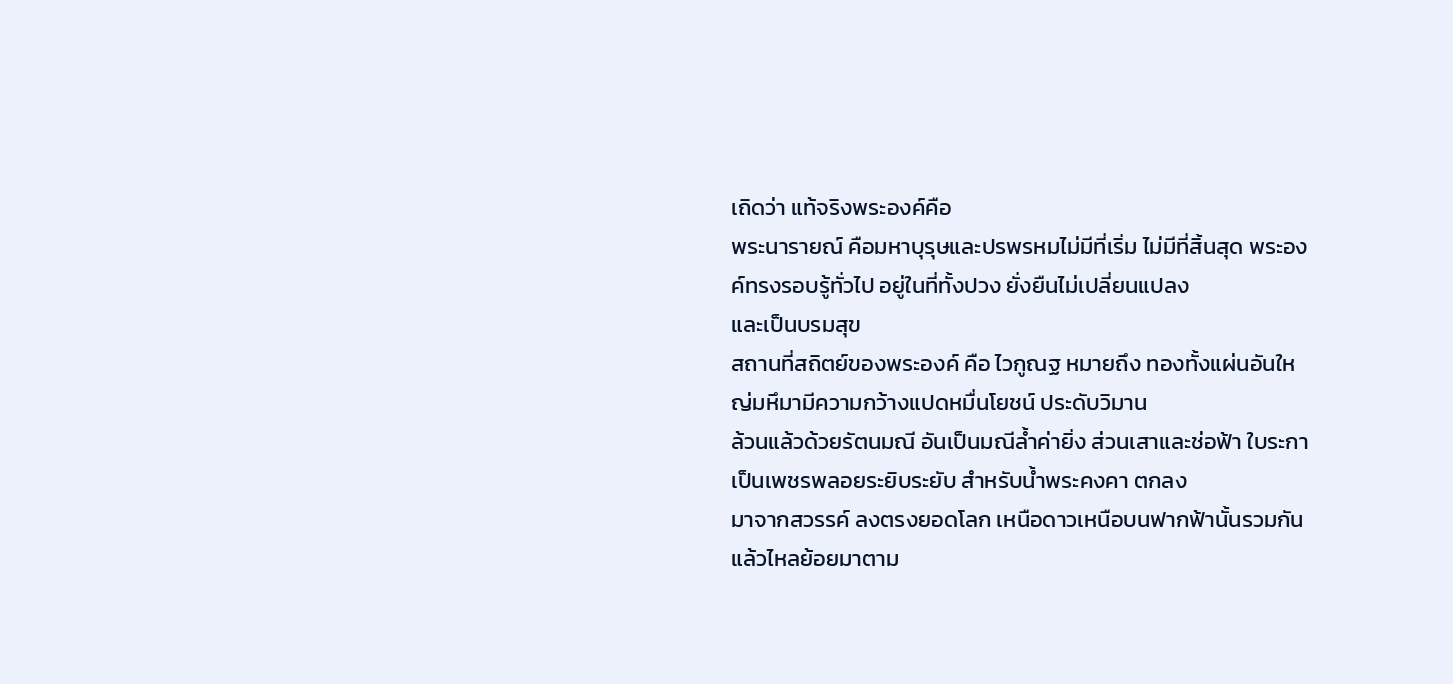เถิดว่า แท้จริงพระองค์คือ
พระนารายณ์ คือมหาบุรุษและปรพรหมไม่มีที่เริ่ม ไม่มีที่สิ้นสุด พระองค์ทรงรอบรู้ทั่วไป อยู่ในที่ทั้งปวง ยั่งยืนไม่เปลี่ยนแปลง
และเป็นบรมสุข
สถานที่สถิตย์ของพระองค์ คือ ไวกูณฐ หมายถึง ทองทั้งแผ่นอันใหญ่มหึมามีความกว้างแปดหมื่นโยชน์ ประดับวิมาน
ล้วนแล้วด้วยรัตนมณี อันเป็นมณีล้ำค่ายิ่ง ส่วนเสาและช่อฟ้า ใบระกาเป็นเพชรพลอยระยิบระยับ สำหรับน้ำพระคงคา ตกลง
มาจากสวรรค์ ลงตรงยอดโลก เหนือดาวเหนือบนฟากฟ้านั้นรวมกันแล้วไหลย้อยมาตาม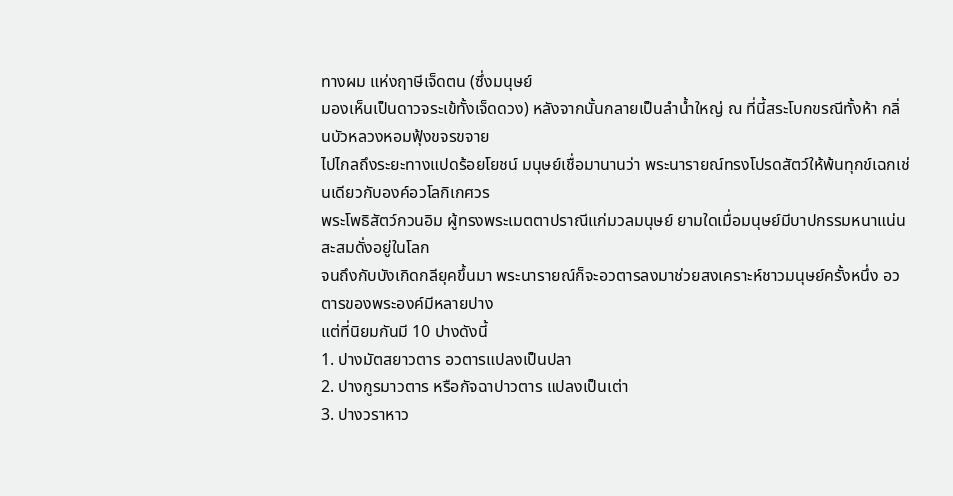ทางผม แห่งฤาษีเจ็ดตน (ซึ่งมนุษย์
มองเห็นเป็นดาวจระเข้ทั้งเจ็ดดวง) หลังจากนั้นกลายเป็นลำน้ำใหญ่ ณ ที่นี้สระโบกขรณีทั้งห้า กลิ่นบัวหลวงหอมฟุ้งขจรขจาย
ไปไกลถึงระยะทางแปดร้อยโยชน์ มนุษย์เชื่อมานานว่า พระนารายณ์ทรงโปรดสัตว์ให้พ้นทุกข์เฉกเช่นเดียวกับองค์อวโลกิเกศวร
พระโพธิสัตว์กวนอิม ผู้ทรงพระเมตตาปราณีแก่มวลมนุษย์ ยามใดเมื่อมนุษย์มีบาปกรรมหนาแน่นสะสมดั่งอยู่ในโลก
จนถึงกับบังเกิดกลียุคขึ้นมา พระนารายณ์ก็จะอวตารลงมาช่วยสงเคราะห์ชาวมนุษย์ครั้งหนึ่ง อวตารของพระองค์มีหลายปาง
แต่ที่นิยมกันมี 10 ปางดังนี้
1. ปางมัตสยาวตาร อวตารแปลงเป็นปลา
2. ปางกูรมาวตาร หรือกัจฉาปาวตาร แปลงเป็นเต่า
3. ปางวราหาว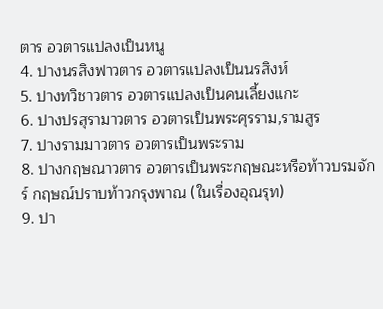ตาร อวตารแปลงเป็นหนู
4. ปางนรสิงฟาวตาร อวตารแปลงเป็นนรสิงห์
5. ปางทวิชาวตาร อวตารแปลงเป็นคนเลี้ยงแกะ
6. ปางปรสุรามาวตาร อวตารเป็นพระศุรราม,รามสูร
7. ปางรามมาวตาร อวตารเป็นพระราม
8. ปางกฤษณาวตาร อวตารเป็นพระกฤษณะหรือท้าวบรมจักร์ กฤษณ์ปราบท้าวกรุงพาณ (ในเรื่องอุณรุท)
9. ปา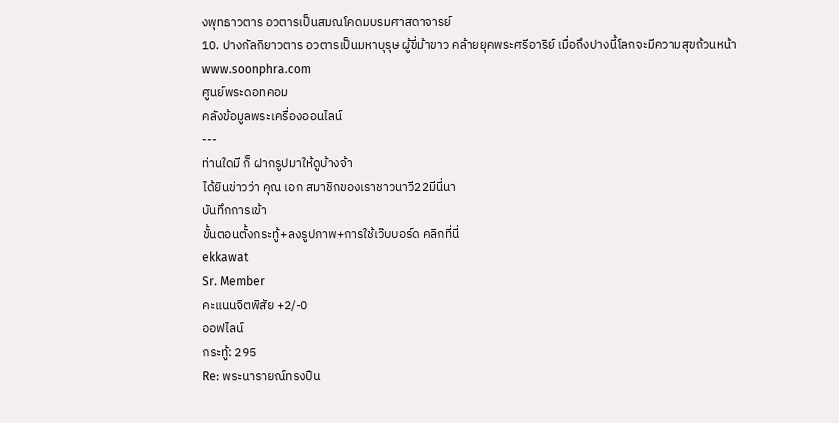งพุทธาวตาร อวตารเป็นสมณโคดมบรมศาสดาจารย์
10. ปางกัลกิยาวตาร อวตารเป็นมหาบุรุษ ผู้ขี่ม้าขาว คล้ายยุคพระศรีอาริย์ เมื่อถึงปางนี้โลกจะมีความสุขถ้วนหน้า
www.soonphra.com
ศูนย์พระดอทคอม
คลังข้อมูลพระเครื่องออนไลน์
---
ท่านใดมี ก็ ฝากรูปมาให้ดูบ้างจ้า
ได้ยินข่าวว่า คุณ เอก สมาชิกของเราชาวนาวี22มีนี่นา
บันทึกการเข้า
ขั้นตอนตั้งกระทู้+ลงรูปภาพ+การใช้เว๊บบอร์ด คลิกที่นี่
ekkawat
Sr. Member
คะแนนจิตพิสัย +2/-0
ออฟไลน์
กระทู้: 295
Re: พระนารายณ์ทรงปืน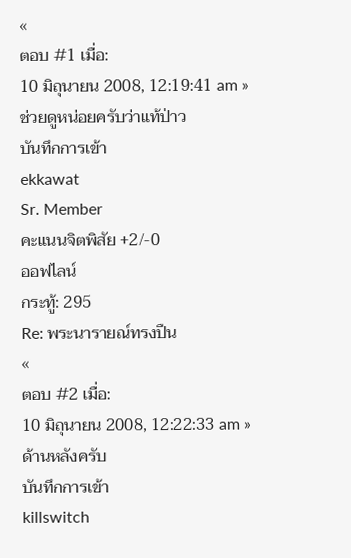«
ตอบ #1 เมื่อ:
10 มิถุนายน 2008, 12:19:41 am »
ช่วยดูหน่อยครับว่าแท้ป่าว
บันทึกการเข้า
ekkawat
Sr. Member
คะแนนจิตพิสัย +2/-0
ออฟไลน์
กระทู้: 295
Re: พระนารายณ์ทรงปืน
«
ตอบ #2 เมื่อ:
10 มิถุนายน 2008, 12:22:33 am »
ด้านหลังครับ
บันทึกการเข้า
killswitch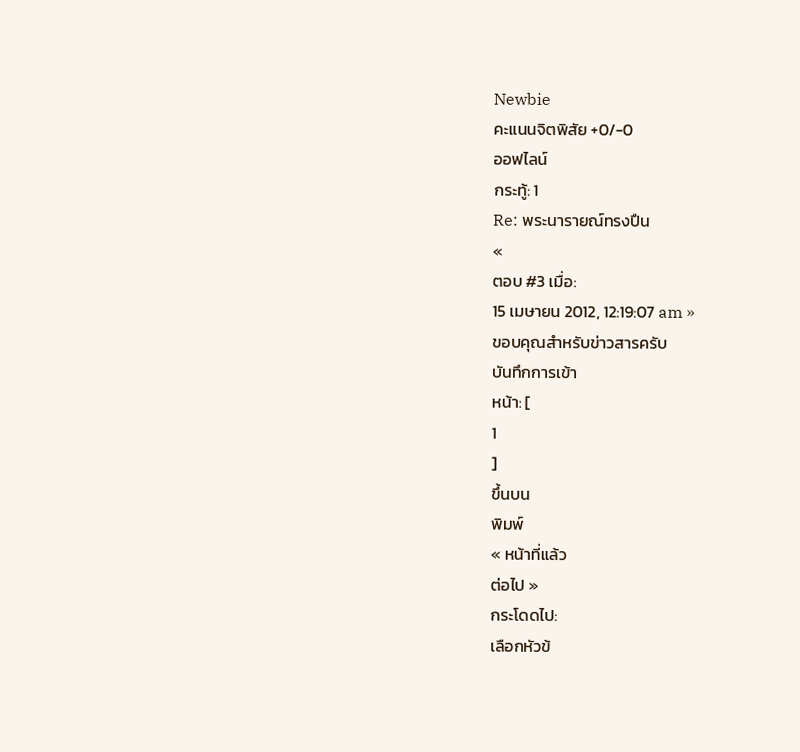Newbie
คะแนนจิตพิสัย +0/-0
ออฟไลน์
กระทู้: 1
Re: พระนารายณ์ทรงปืน
«
ตอบ #3 เมื่อ:
15 เมษายน 2012, 12:19:07 am »
ขอบคุณสำหรับข่าวสารครับ
บันทึกการเข้า
หน้า: [
1
]
ขึ้นบน
พิมพ์
« หน้าที่แล้ว
ต่อไป »
กระโดดไป:
เลือกหัวข้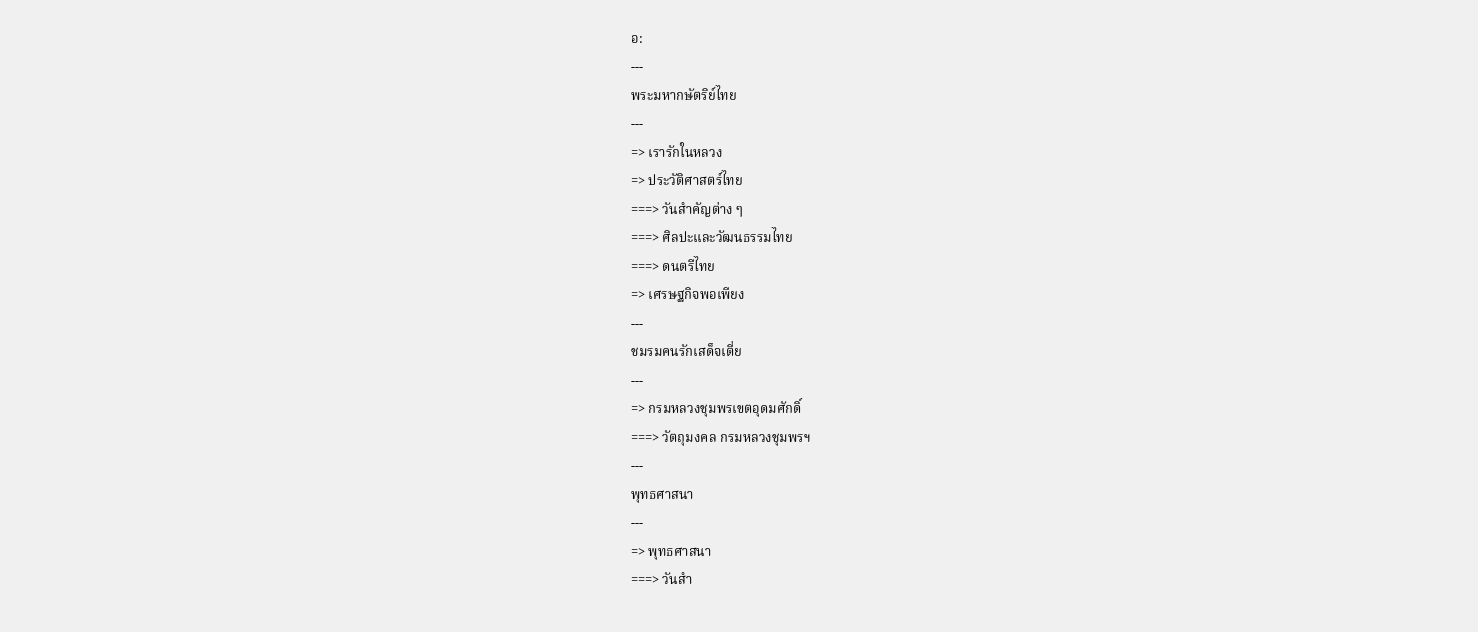อ:
---
พระมหากษัตริย์ไทย
---
=> เรารักในหลวง
=> ประวัติศาสตร์ไทย
===> วันสำคัญต่าง ๆ
===> ศิลปะและวัฒนธรรมไทย
===> ดนตรีไทย
=> เศรษฐกิจพอเพียง
---
ชมรมคนรักเสด็จเตี่ย
---
=> กรมหลวงชุมพรเขตอุดมศักดิ์
===> วัตถุมงคล กรมหลวงชุมพรฯ
---
พุทธศาสนา
---
=> พุทธศาสนา
===> วันสำ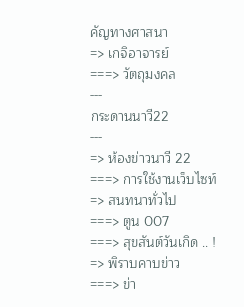คัญทางศาสนา
=> เกจิอาจารย์
===> วัตถุมงคล
---
กระดานนาวี22
---
=> ห้องข่าวนาวี 22
===> การใช้งานเว็บไซท์
=> สนทนาทั่วไป
===> ตูน 007
===> สุขสันต์วันเกิด .. !
=> พิราบคาบข่าว
===> ข่า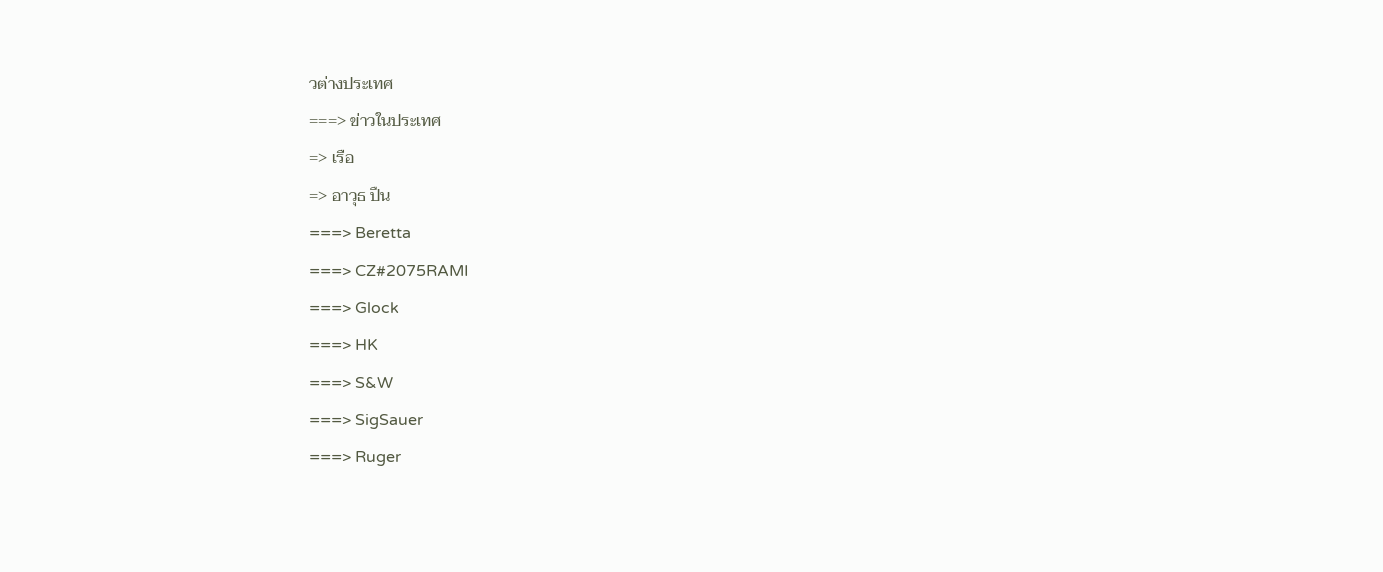วต่างประเทศ
===> ข่าวในประเทศ
=> เรือ
=> อาวุธ ปืน
===> Beretta
===> CZ#2075RAMI
===> Glock
===> HK
===> S&W
===> SigSauer
===> Ruger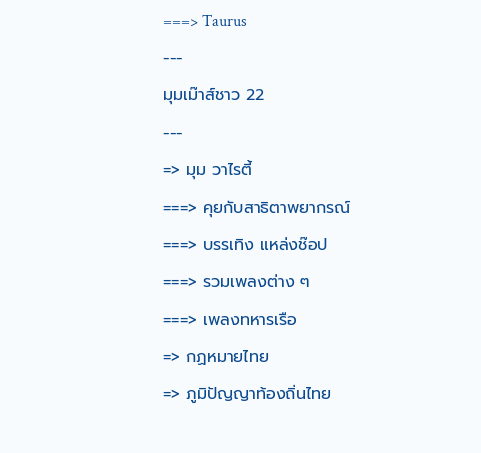===> Taurus
---
มุมเม๊าส์ชาว 22
---
=> มุม วาไรตี้
===> คุยกับสาธิตาพยากรณ์
===> บรรเทิง แหล่งช๊อป
===> รวมเพลงต่าง ๆ
===> เพลงทหารเรือ
=> กฏหมายไทย
=> ภูมิปัญญาท้องถิ่นไทย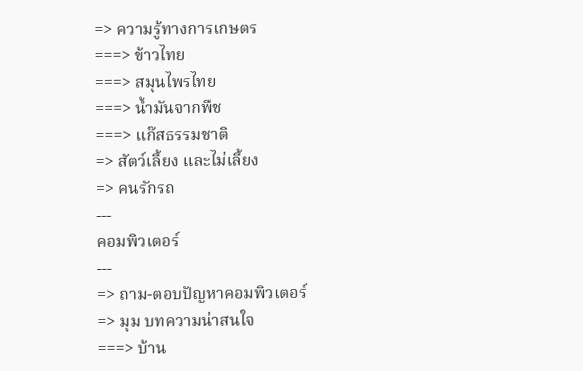=> ความรู้ทางการเกษตร
===> ข้าวไทย
===> สมุนไพรไทย
===> น้ำมันจากพืช
===> แก๊สธรรมชาติ
=> สัตว์เลี้ยง และไม่เลี้ยง
=> คนรักรถ
---
คอมพิวเตอร์
---
=> ถาม-ตอบปัญหาคอมพิวเตอร์
=> มุม บทความน่าสนใจ
===> บ้าน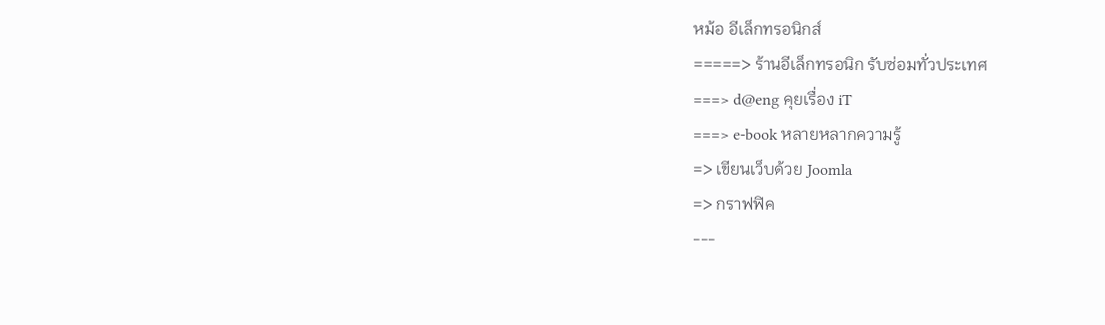หม้อ อีเล็กทรอนิกส์
=====> ร้านอีเล็กทรอนิก รับซ่อมทั่วประเทศ
===> d@eng คุยเรื่อง iT
===> e-book หลายหลากความรู้
=> เขียนเว็บด้วย Joomla
=> กราฟฟิค
---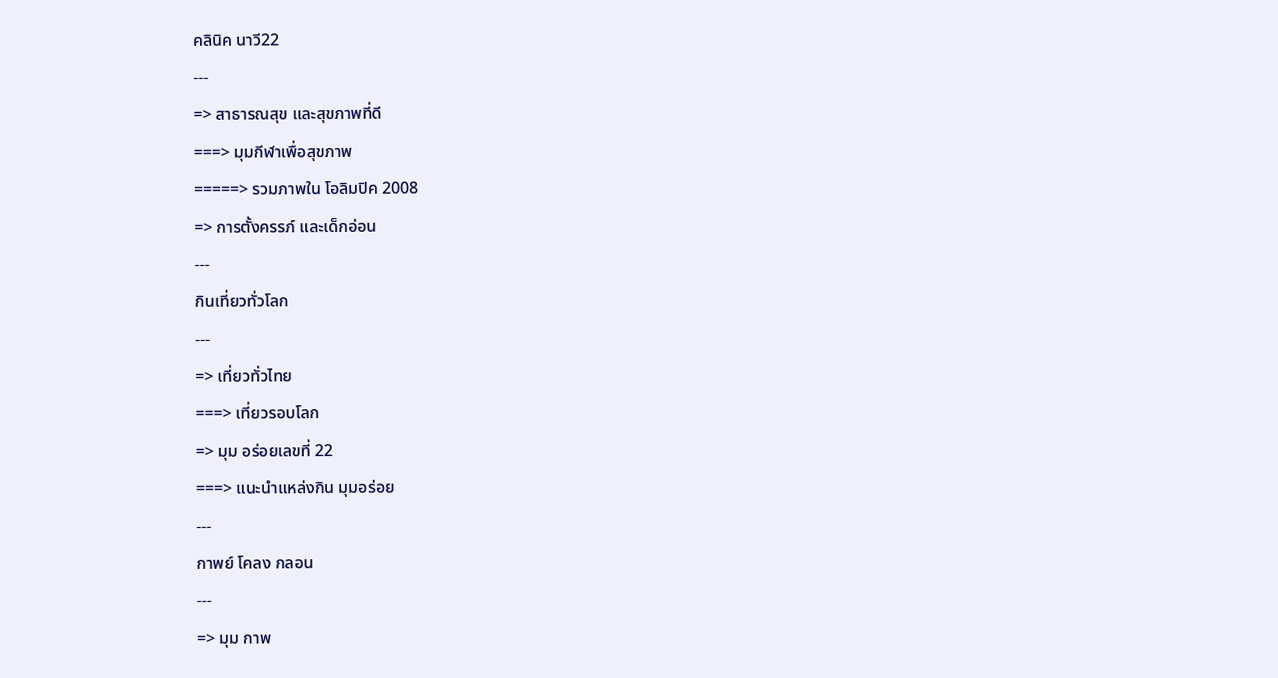คลินิค นาวี22
---
=> สาธารณสุข และสุขภาพที่ดี
===> มุมกีฬาเพื่อสุขภาพ
=====> รวมภาพใน โอลิมปิค 2008
=> การตั้งครรภ์ และเด็กอ่อน
---
กินเที่ยวทั่วโลก
---
=> เที่ยวทั่วไทย
===> เที่ยวรอบโลก
=> มุม อร่อยเลขที่ 22
===> แนะนำแหล่งกิน มุมอร่อย
---
กาพย์ โคลง กลอน
---
=> มุม กาพ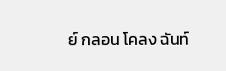ย์ กลอน โคลง ฉันท์